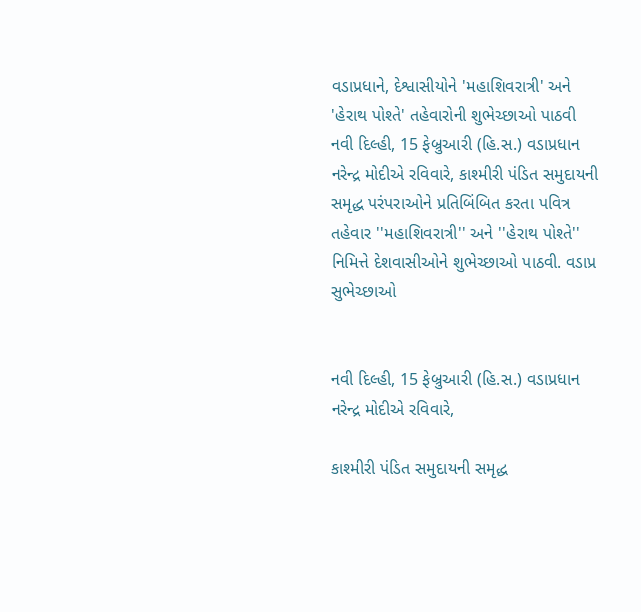વડાપ્રધાને, દેશ્વાસીયોને 'મહાશિવરાત્રી' અને 'હેરાથ પોશ્તે' તહેવારોની શુભેચ્છાઓ પાઠવી
નવી દિલ્હી, 15 ફેબ્રુઆરી (હિ.સ.) વડાપ્રધાન નરેન્દ્ર મોદીએ રવિવારે, કાશ્મીરી પંડિત સમુદાયની સમૃદ્ધ પરંપરાઓને પ્રતિબિંબિત કરતા પવિત્ર તહેવાર ''મહાશિવરાત્રી'' અને ''હેરાથ પોશ્તે'' નિમિત્તે દેશવાસીઓને શુભેચ્છાઓ પાઠવી. વડાપ્ર
સુભેચ્છાઓ


નવી દિલ્હી, 15 ફેબ્રુઆરી (હિ.સ.) વડાપ્રધાન નરેન્દ્ર મોદીએ રવિવારે,

કાશ્મીરી પંડિત સમુદાયની સમૃદ્ધ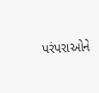પરંપરાઓને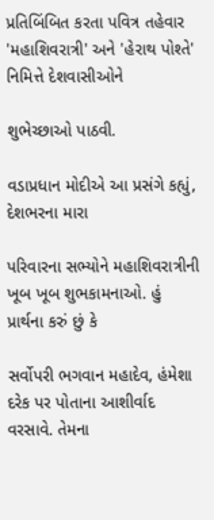પ્રતિબિંબિત કરતા પવિત્ર તહેવાર 'મહાશિવરાત્રી' અને 'હેરાથ પોશ્તે' નિમિત્તે દેશવાસીઓને

શુભેચ્છાઓ પાઠવી.

વડાપ્રધાન મોદીએ આ પ્રસંગે કહ્યું, દેશભરના મારા

પરિવારના સભ્યોને મહાશિવરાત્રીની ખૂબ ખૂબ શુભકામનાઓ. હું પ્રાર્થના કરું છું કે

સર્વોપરી ભગવાન મહાદેવ, હંમેશા દરેક પર પોતાના આશીર્વાદ વરસાવે. તેમના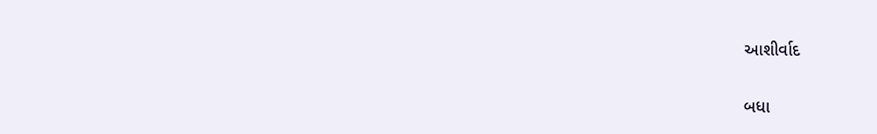આશીર્વાદ

બધા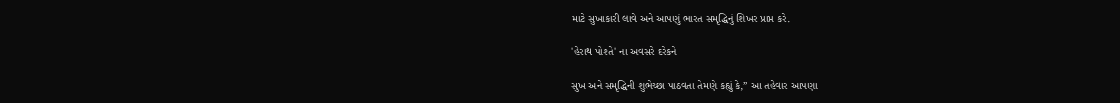માટે સુખાકારી લાવે અને આપણું ભારત સમૃદ્ધિનું શિખર પ્રાપ્ત કરે.

'હેરાથ પોશ્તે' ના અવસરે દરેકને

સુખ અને સમૃદ્ધિની શુભેચ્છા પાઠવતા તેમણે કહ્યું કે,” આ તહેવાર આપણા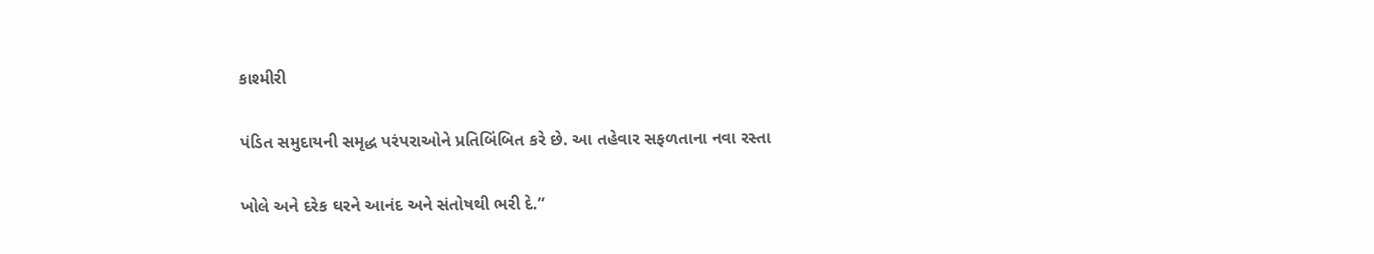કાશ્મીરી

પંડિત સમુદાયની સમૃદ્ધ પરંપરાઓને પ્રતિબિંબિત કરે છે. આ તહેવાર સફળતાના નવા રસ્તા

ખોલે અને દરેક ઘરને આનંદ અને સંતોષથી ભરી દે.”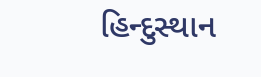હિન્દુસ્થાન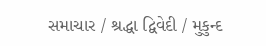સમાચાર / શ્રદ્ધા દ્વિવેદી / મુકુન્દ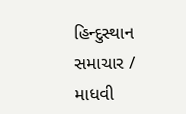હિન્દુસ્થાન સમાચાર / માધવી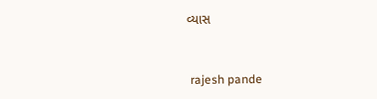વ્યાસ


 rajesh pande